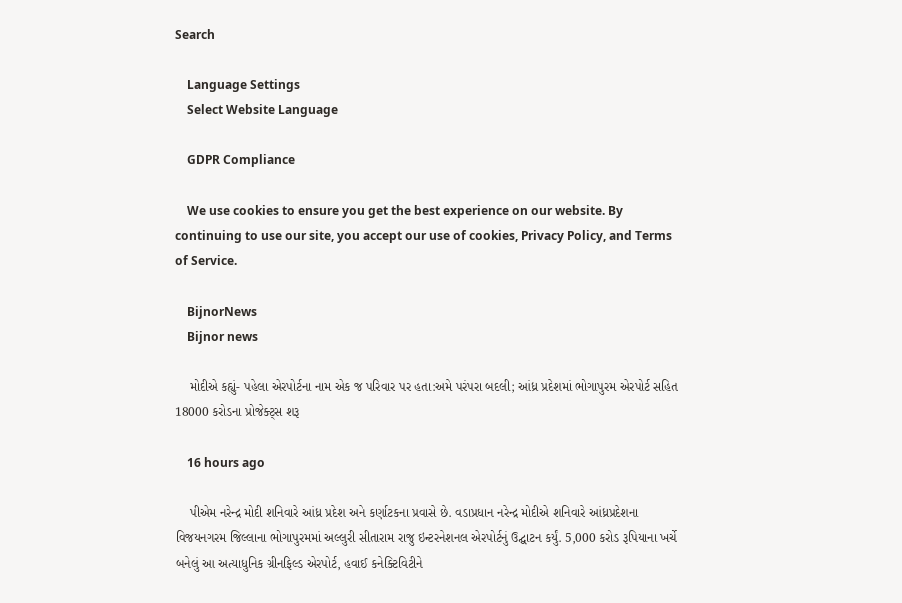Search

    Language Settings
    Select Website Language

    GDPR Compliance

    We use cookies to ensure you get the best experience on our website. By continuing to use our site, you accept our use of cookies, Privacy Policy, and Terms of Service.

    BijnorNews
    Bijnor news

    મોદીએ કહ્યું- પહેલા એરપોર્ટના નામ એક જ પરિવાર પર હતા:અમે પરંપરા બદલી; આંધ્ર પ્રદેશમાં ભોગાપુરમ એરપોર્ટ સહિત 18000 કરોડના પ્રોજેક્ટ્સ શરૂ

    16 hours ago

    પીએમ નરેન્દ્ર મોદી શનિવારે આંધ્ર પ્રદેશ અને કર્ણાટકના પ્રવાસે છે. વડાપ્રધાન નરેન્દ્ર મોદીએ શનિવારે આંધ્રપ્રદેશના વિજયનગરમ જિલ્લાના ભોગાપુરમમાં અલ્લુરી સીતારામ રાજુ ઇન્ટરનેશનલ એરપોર્ટનું ઉદ્ઘાટન કર્યું. 5,000 કરોડ રૂપિયાના ખર્ચે બનેલું આ અત્યાધુનિક ગ્રીનફિલ્ડ એરપોર્ટ, હવાઈ કનેક્ટિવિટીને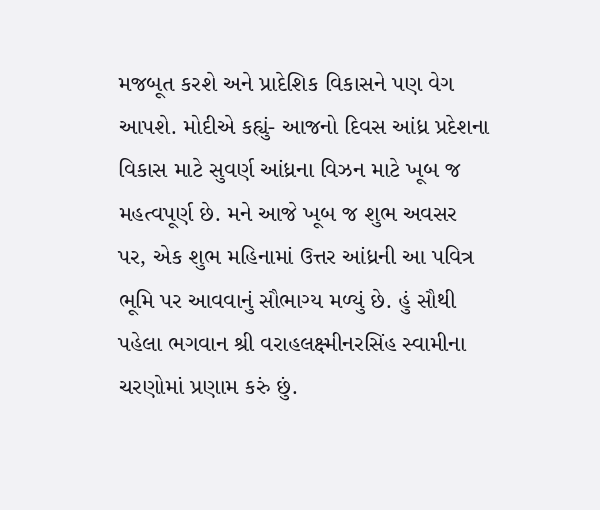મજબૂત કરશે અને પ્રાદેશિક વિકાસને પણ વેગ આપશે. મોદીએ કહ્યું- આજનો દિવસ આંધ્ર પ્રદેશના વિકાસ માટે સુવર્ણ આંધ્રના વિઝન માટે ખૂબ જ મહત્વપૂર્ણ છે. મને આજે ખૂબ જ શુભ અવસર પર, એક શુભ મહિનામાં ઉત્તર આંધ્રની આ પવિત્ર ભૂમિ પર આવવાનું સૌભાગ્ય મળ્યું છે. હું સૌથી પહેલા ભગવાન શ્રી વરાહલક્ષ્મીનરસિંહ સ્વામીના ચરણોમાં પ્રણામ કરું છું.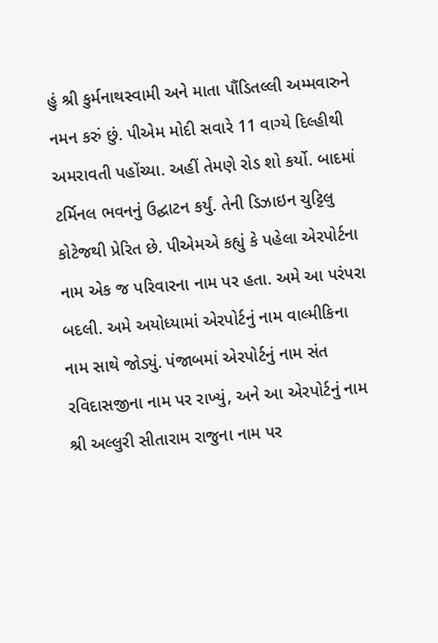હું શ્રી કુર્મનાથસ્વામી અને માતા પૌંડિતલ્લી અમ્મવારુને નમન કરું છું. પીએમ મોદી સવારે 11 વાગ્યે દિલ્હીથી અમરાવતી પહોંચ્યા. અહીં તેમણે રોડ શો કર્યો. બાદમાં ટર્મિનલ ભવનનું ઉદ્ઘાટન કર્યું. તેની ડિઝાઇન ચુટ્ટિલુ કોટેજથી પ્રેરિત છે. પીએમએ કહ્યું કે પહેલા એરપોર્ટના નામ એક જ પરિવારના નામ પર હતા. અમે આ પરંપરા બદલી. અમે અયોધ્યામાં એરપોર્ટનું નામ વાલ્મીકિના નામ સાથે જોડ્યું. પંજાબમાં એરપોર્ટનું નામ સંત રવિદાસજીના નામ પર રાખ્યું, અને આ એરપોર્ટનું નામ શ્રી અલ્લુરી સીતારામ રાજુના નામ પર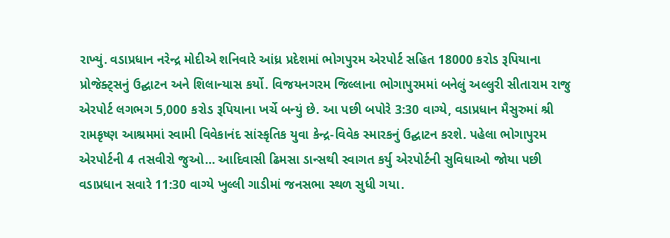રાખ્યું. વડાપ્રધાન નરેન્દ્ર મોદીએ શનિવારે આંધ્ર પ્રદેશમાં ભોગપુરમ એરપોર્ટ સહિત 18000 કરોડ રૂપિયાના પ્રોજેક્ટ્સનું ઉદ્ઘાટન અને શિલાન્યાસ કર્યો. વિજયનગરમ જિલ્લાના ભોગાપુરમમાં બનેલું અલ્લુરી સીતારામ રાજુ એરપોર્ટ લગભગ 5,000 કરોડ રૂપિયાના ખર્ચે બન્યું છે. આ પછી બપોરે 3:30 વાગ્યે, વડાપ્રધાન મૈસુરુમાં શ્રી રામકૃષ્ણ આશ્રમમાં સ્વામી વિવેકાનંદ સાંસ્કૃતિક યુવા કેન્દ્ર-વિવેક સ્મારકનું ઉદ્ઘાટન કરશે. પહેલા ભોગાપુરમ એરપોર્ટની 4 તસવીરો જુઓ… આદિવાસી ઢિમસા ડાન્સથી સ્વાગત કર્યુ એરપોર્ટની સુવિધાઓ જોયા પછી વડાપ્રધાન સવારે 11:30 વાગ્યે ખુલ્લી ગાડીમાં જનસભા સ્થળ સુધી ગયા.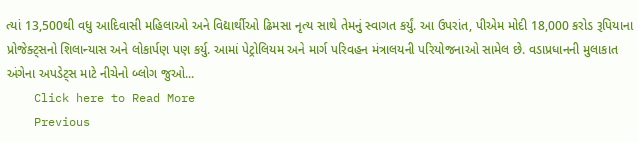ત્યાં 13,500થી વધુ આદિવાસી મહિલાઓ અને વિદ્યાર્થીઓ ઢિમસા નૃત્ય સાથે તેમનું સ્વાગત કર્યું. આ ઉપરાંત, પીએમ મોદી 18,000 કરોડ રૂપિયાના પ્રોજેક્ટ્સનો શિલાન્યાસ અને લોકાર્પણ પણ કર્યુ. આમાં પેટ્રોલિયમ અને માર્ગ પરિવહન મંત્રાલયની પરિયોજનાઓ સામેલ છે. વડાપ્રધાનની મુલાકાત અંગેના અપડેટ્સ માટે નીચેનો બ્લોગ જુઓ...
    Click here to Read More
    Previous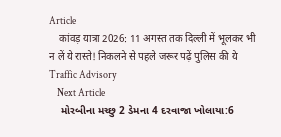Article
    कांवड़ यात्रा 2026: 11 अगस्त तक दिल्ली में भूलकर भी न लें ये रास्ते! निकलने से पहले जरूर पढ़ें पुलिस की ये Traffic Advisory
    Next Article
    મોરબીના મચ્છુ 2 ડેમના 4 દરવાજા ખોલાયા:6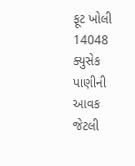ફૂટ ખોલી 14048 ક્યુસેક પાણીની આવક જેટલી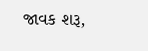જાવક શરૂ,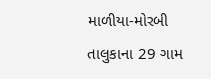માળીયા-મોરબી તાલુકાના 29 ગામ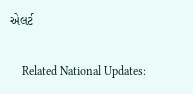એલર્ટ

    Related National Updates: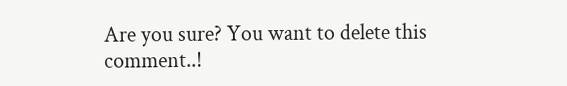Are you sure? You want to delete this comment..!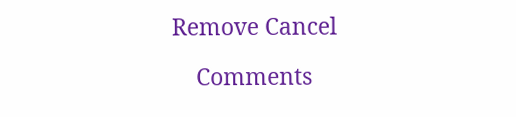Remove Cancel

    Comments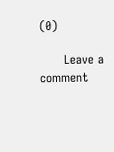(0)

      Leave a comment